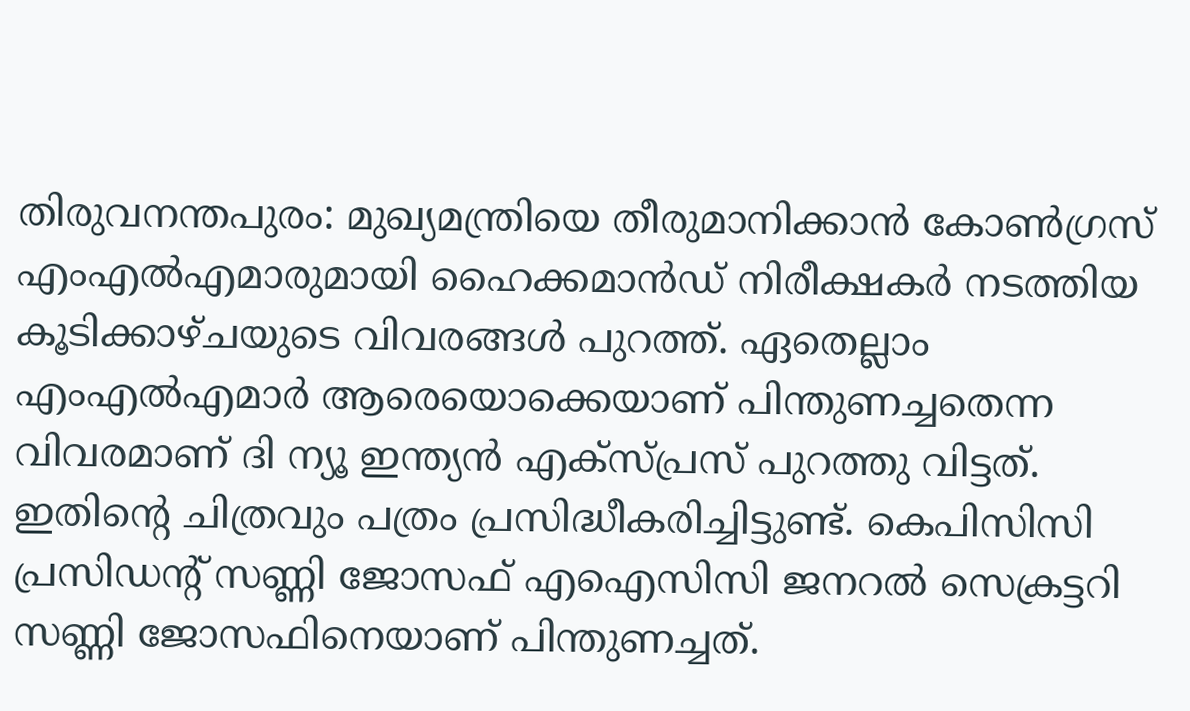തിരുവനന്തപുരം: മുഖ്യമന്ത്രിയെ തീരുമാനിക്കാന്‍ കോണ്‍ഗ്രസ് എംഎല്‍എമാരുമായി ഹൈക്കമാന്‍ഡ് നിരീക്ഷകര്‍ നടത്തിയ കൂടിക്കാഴ്ചയുടെ വിവരങ്ങള്‍ പുറത്ത്. ഏതെല്ലാം എംഎല്‍എമാര്‍ ആരെയൊക്കെയാണ് പിന്തുണച്ചതെന്ന വിവരമാണ് ദി ന്യൂ ഇന്ത്യന്‍ എക്‌സ്പ്രസ് പുറത്തു വിട്ടത്. ഇതിന്റെ ചിത്രവും പത്രം പ്രസിദ്ധീകരിച്ചിട്ടുണ്ട്. കെപിസിസി പ്രസിഡന്റ് സണ്ണി ജോസഫ് എഐസിസി ജനറല്‍ സെക്രട്ടറി സണ്ണി ജോസഫിനെയാണ് പിന്തുണച്ചത്.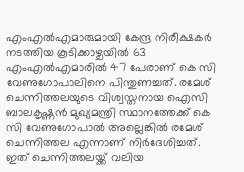എംഎല്‍എമാരുമായി കേന്ദ്ര നിരീക്ഷകര്‍ നടത്തിയ കൂടിക്കാഴ്ചയില്‍ 63 എംഎല്‍എമാരില്‍ 47 പേരാണ് കെ സി വേണുഗോപാലിനെ പിന്തുണച്ചത്. രമേശ് ചെന്നിത്തലയുടെ വിശ്വസ്തനായ ഐസി ബാലകൃഷ്ണന്‍ മുഖ്യമന്ത്രി സ്ഥാനത്തേക്ക് കെ സി വേണുഗോപാല്‍ അല്ലെങ്കില്‍ രമേശ് ചെന്നിത്തല എന്നാണ് നിര്‍ദേശിച്ചത്. ഇത് ചെന്നിത്തലയ്ക്ക് വലിയ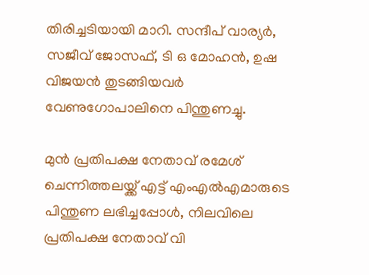തിരിച്ചടിയായി മാറി. സന്ദീപ് വാര്യര്‍, സജീവ് ജോസഫ്, ടി ഒ മോഹന്‍, ഉഷ വിജയന്‍ തുടങ്ങിയവര്‍ വേണുഗോപാലിനെ പിന്തുണച്ചു.

മുന്‍ പ്രതിപക്ഷ നേതാവ് രമേശ് ചെന്നിത്തലയ്ക്ക് എട്ട് എംഎല്‍എമാരുടെ പിന്തുണ ലഭിച്ചപ്പോള്‍, നിലവിലെ പ്രതിപക്ഷ നേതാവ് വി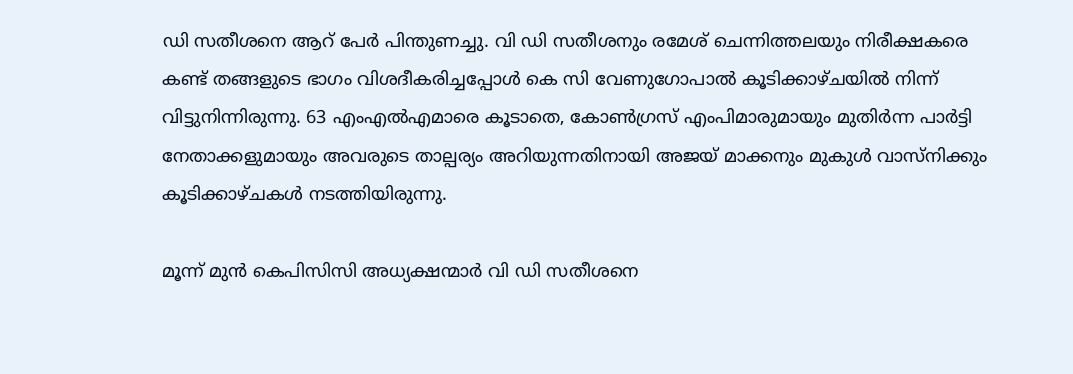ഡി സതീശനെ ആറ് പേര്‍ പിന്തുണച്ചു. വി ഡി സതീശനും രമേശ് ചെന്നിത്തലയും നിരീക്ഷകരെ കണ്ട് തങ്ങളുടെ ഭാഗം വിശദീകരിച്ചപ്പോള്‍ കെ സി വേണുഗോപാല്‍ കൂടിക്കാഴ്ചയില്‍ നിന്ന് വിട്ടുനിന്നിരുന്നു. 63 എംഎല്‍എമാരെ കൂടാതെ, കോണ്‍ഗ്രസ് എംപിമാരുമായും മുതിര്‍ന്ന പാര്‍ട്ടി നേതാക്കളുമായും അവരുടെ താല്പര്യം അറിയുന്നതിനായി അജയ് മാക്കനും മുകുള്‍ വാസ്‌നിക്കും കൂടിക്കാഴ്ചകള്‍ നടത്തിയിരുന്നു.

മൂന്ന് മുന്‍ കെപിസിസി അധ്യക്ഷന്മാര്‍ വി ഡി സതീശനെ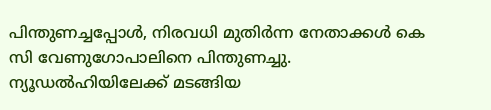പിന്തുണച്ചപ്പോള്‍, നിരവധി മുതിര്‍ന്ന നേതാക്കള്‍ കെ സി വേണുഗോപാലിനെ പിന്തുണച്ചു. ന്യൂഡല്‍ഹിയിലേക്ക് മടങ്ങിയ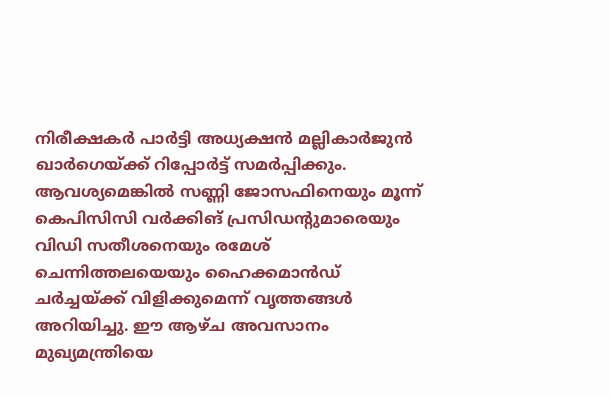നിരീക്ഷകര്‍ പാര്‍ട്ടി അധ്യക്ഷന്‍ മല്ലികാര്‍ജുന്‍ ഖാര്‍ഗെയ്ക്ക് റിപ്പോര്‍ട്ട് സമര്‍പ്പിക്കും. ആവശ്യമെങ്കില്‍ സണ്ണി ജോസഫിനെയും മൂന്ന് കെപിസിസി വര്‍ക്കിങ് പ്രസിഡന്റുമാരെയും വിഡി സതീശനെയും രമേശ് ചെന്നിത്തലയെയും ഹൈക്കമാന്‍ഡ് ചര്‍ച്ചയ്ക്ക് വിളിക്കുമെന്ന് വൃത്തങ്ങള്‍ അറിയിച്ചു. ഈ ആഴ്ച അവസാനം മുഖ്യമന്ത്രിയെ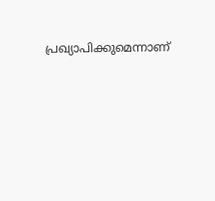പ്രഖ്യാപിക്കുമെന്നാണ്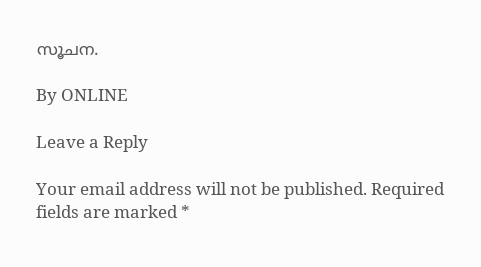സൂചന.

By ONLINE

Leave a Reply

Your email address will not be published. Required fields are marked *